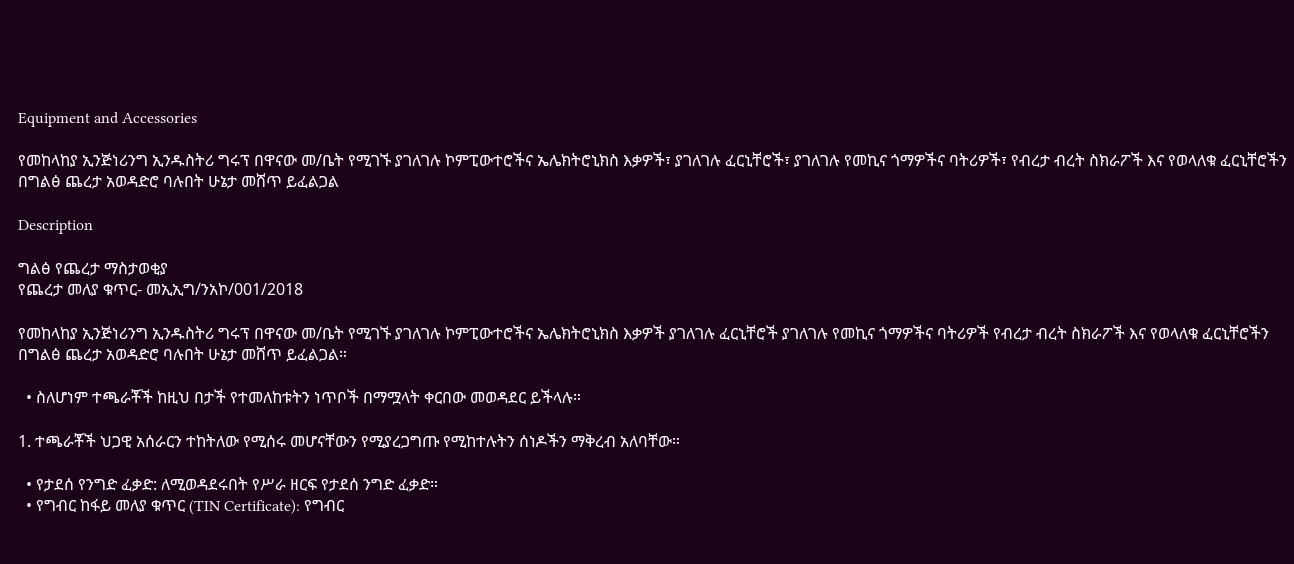Equipment and Accessories

የመከላከያ ኢንጅነሪንግ ኢንዱስትሪ ግሩፕ በዋናው መ/ቤት የሚገኙ ያገለገሉ ኮምፒውተሮችና ኤሌክትሮኒክስ እቃዎች፣ ያገለገሉ ፈርኒቸሮች፣ ያገለገሉ የመኪና ጎማዎችና ባትሪዎች፣ የብረታ ብረት ስክራፖች እና የወላለቁ ፈርኒቸሮችን በግልፅ ጨረታ አወዳድሮ ባሉበት ሁኔታ መሸጥ ይፈልጋል

Description

ግልፅ የጨረታ ማስታወቂያ
የጨረታ መለያ ቁጥር- መኢኢግ/ንአኮ/001/2018

የመከላከያ ኢንጅነሪንግ ኢንዱስትሪ ግሩፕ በዋናው መ/ቤት የሚገኙ ያገለገሉ ኮምፒውተሮችና ኤሌክትሮኒክስ እቃዎች ያገለገሉ ፈርኒቸሮች ያገለገሉ የመኪና ጎማዎችና ባትሪዎች የብረታ ብረት ስክራፖች እና የወላለቁ ፈርኒቸሮችን በግልፅ ጨረታ አወዳድሮ ባሉበት ሁኔታ መሸጥ ይፈልጋል።

  • ስለሆነም ተጫራቾች ከዚህ በታች የተመለከቱትን ነጥቦች በማሟላት ቀርበው መወዳደር ይችላሉ።

1. ተጫራቾች ህጋዊ አሰራርን ተከትለው የሚሰሩ መሆናቸውን የሚያረጋግጡ የሚከተሉትን ሰነዶችን ማቅረብ አለባቸው።

  • የታደሰ የንግድ ፈቃድ: ለሚወዳደሩበት የሥራ ዘርፍ የታደሰ ንግድ ፈቃድ።
  • የግብር ከፋይ መለያ ቁጥር (TIN Certificate): የግብር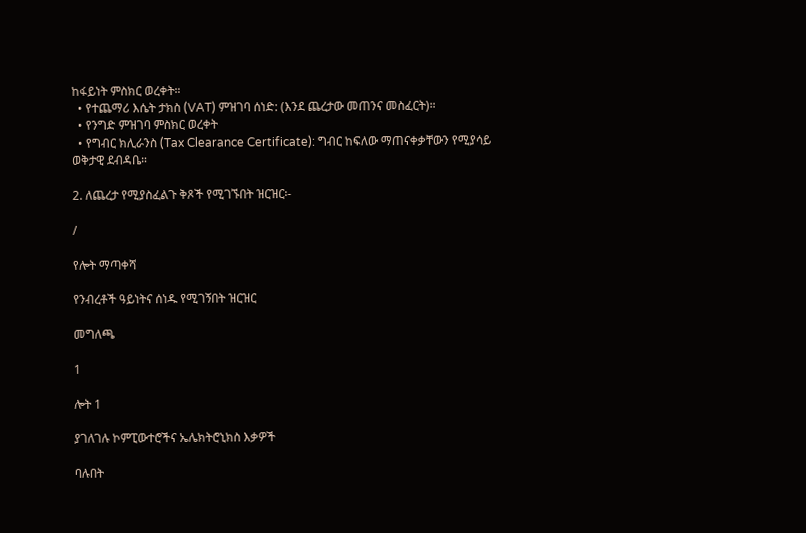ከፋይነት ምስክር ወረቀት።
  • የተጨማሪ እሴት ታክስ (VAT) ምዝገባ ሰነድ: (እንደ ጨረታው መጠንና መስፈርት)።
  • የንግድ ምዝገባ ምስክር ወረቀት
  • የግብር ክሊራንስ (Tax Clearance Certificate): ግብር ከፍለው ማጠናቀቃቸውን የሚያሳይ ወቅታዊ ደብዳቤ።

2. ለጨረታ የሚያስፈልጉ ቅጾች የሚገኙበት ዝርዝር፡-

/

የሎት ማጣቀሻ

የንብረቶች ዓይነትና ሰነዱ የሚገኝበት ዝርዝር

መግለጫ

1

ሎት 1

ያገለገሉ ኮምፒውተሮችና ኤሌክትሮኒክስ እቃዎች

ባሉበት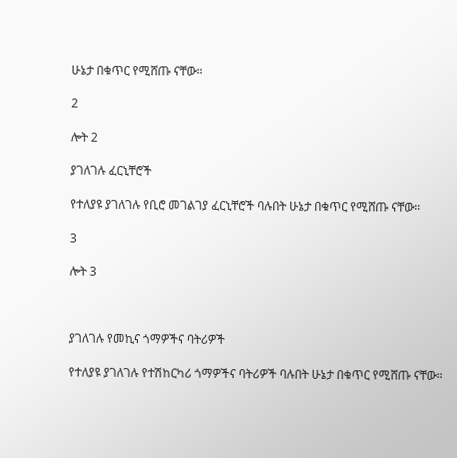ሁኔታ በቁጥር የሚሸጡ ናቸው።

2

ሎት 2

ያገለገሉ ፈርኒቸሮች

የተለያዩ ያገለገሉ የቢሮ መገልገያ ፈርኒቸሮች ባሉበት ሁኔታ በቁጥር የሚሸጡ ናቸው።

3

ሎት 3



ያገለገሉ የመኪና ጎማዎችና ባትሪዎች

የተለያዩ ያገለገሉ የተሽከርካሪ ጎማዎችና ባትሪዎች ባሉበት ሁኔታ በቁጥር የሚሸጡ ናቸው።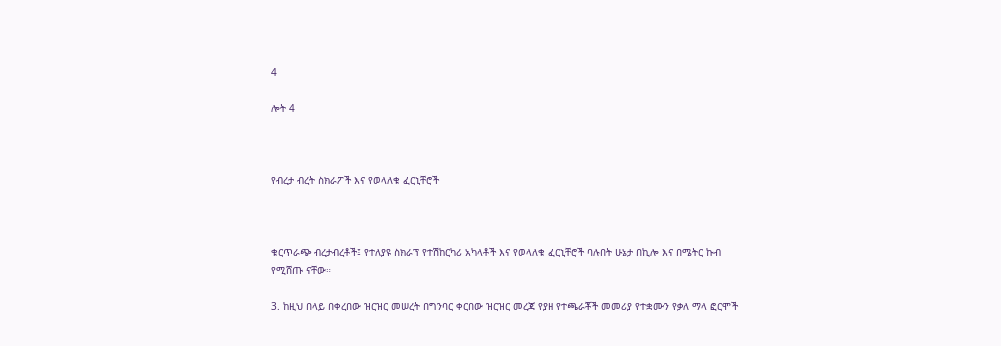4

ሎት 4



የብረታ ብረት ስክራፖች እና የወላለቁ ፈርኒቸሮች



ቁርጥራጭ ብረታብረቶች፤ የተለያዩ ስክራፕ የተሽከርካሪ አካላቶች እና የወላለቁ ፈርኒቸሮች ባሉበት ሁኔታ በኪሎ እና በሜትር ኩብ የሚሸጡ ናቸው።

3. ከዚህ በላይ በቀረበው ዝርዝር መሠረት በግንባር ቀርበው ዝርዝር መረጃ የያዘ የተጫራቾች መመሪያ የተቋሙን የቃለ ማላ ፎርሞች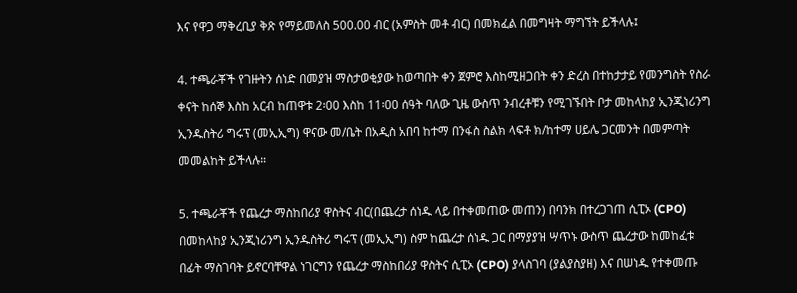እና የዋጋ ማቅረቢያ ቅጽ የማይመለስ 500.00 ብር (አምስት መቶ ብር) በመክፈል በመግዛት ማግኘት ይችላሉ፤

4. ተጫራቾች የገዙትን ሰነድ በመያዝ ማስታወቂያው ከወጣበት ቀን ጀምሮ እስከሚዘጋበት ቀን ድረስ በተከታታይ የመንግስት የስራ ቀናት ከሰኞ እስከ አርብ ከጠዋቱ 2፡00 እስከ 11፡00 ሰዓት ባለው ጊዜ ውስጥ ንብረቶቹን የሚገኙበት ቦታ መከላከያ ኢንጂነሪንግ ኢንዱስትሪ ግሩፕ (መኢኢግ) ዋናው መ/ቤት በአዲስ አበባ ከተማ በንፋስ ስልክ ላፍቶ ክ/ከተማ ሀይሌ ጋርመንት በመምጣት መመልከት ይችላሉ።

5. ተጫራቾች የጨረታ ማስከበሪያ ዋስትና ብር(በጨረታ ሰነዱ ላይ በተቀመጠው መጠን) በባንክ በተረጋገጠ ሲፒኦ (CPO) በመከላከያ ኢንጂነሪንግ ኢንዱስትሪ ግሩፕ (መኢኢግ) ስም ከጨረታ ሰነዱ ጋር በማያያዝ ሣጥኑ ውስጥ ጨረታው ከመከፈቱ በፊት ማስገባት ይኖርባቸዋል ነገርግን የጨረታ ማስከበሪያ ዋስትና ሲፒኦ (CPO) ያላስገባ (ያልያስያዘ) እና በሠነዱ የተቀመጡ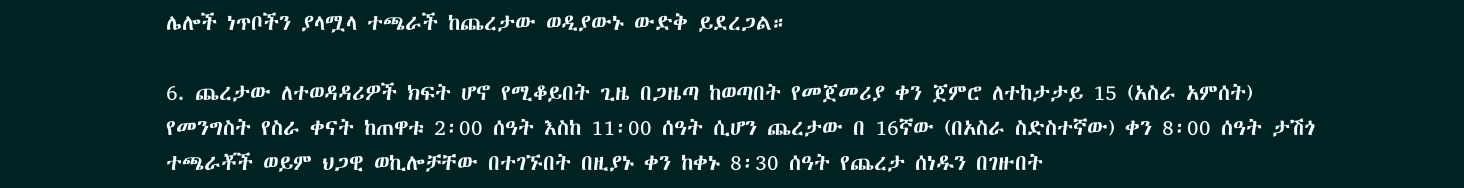ሌሎች ነጥቦችን ያላሟላ ተጫራች ከጨረታው ወዲያውኑ ውድቅ ይደረጋል።

6. ጨረታው ለተወዳዳሪዎች ክፍት ሆኖ የሚቆይበት ጊዜ በጋዜጣ ከወጣበት የመጀመሪያ ቀን ጀምሮ ለተከታታይ 15 (አስራ አምሰት) የመንግስት የስራ ቀናት ከጠዋቱ 2፡00 ሰዓት እስከ 11፡00 ሰዓት ሲሆን ጨረታው በ 16ኛው (በአስራ ስድስተኛው) ቀን 8፡00 ሰዓት ታሽጎ ተጫራቾች ወይም ህጋዊ ወኪሎቻቸው በተገኙበት በዚያኑ ቀን ከቀኑ 8፡30 ሰዓት የጨረታ ሰነዱን በገዙበት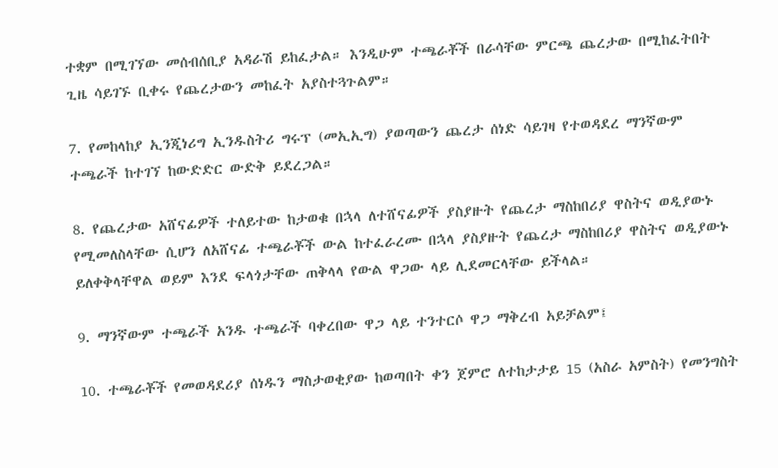ተቋም በሚገኘው መሰብሰቢያ አዳራሽ ይከፈታል። እንዲሁም ተጫራቾች በራሳቸው ምርጫ ጨረታው በሚከፈትበት ጊዜ ሳይገኙ ቢቀሩ የጨረታውን መከፈት አያስተጓጉልም።

7. የመከላከያ ኢንጂነሪግ ኢንዱስትሪ ግሩፕ (መኢኢግ) ያወጣውን ጨረታ ሰነድ ሳይገዛ የተወዳደረ ማንኛውም ተጫራች ከተገኘ ከውድድር ውድቅ ይደረጋል።

8. የጨረታው አሸናፊዎች ተለይተው ከታወቁ በኋላ ለተሸናፊዎች ያስያዙት የጨረታ ማስከበሪያ ዋስትና ወዲያውኑ የሚመለስላቸው ሲሆን ለአሸናፊ ተጫራቾች ውል ከተፈራረሙ በኋላ ያስያዙት የጨረታ ማስከበሪያ ዋስትና ወዲያውኑ ይለቀቅላቸዋል ወይም እንደ ፍላጎታቸው ጠቅላላ የውል ዋጋው ላይ ሊደመርላቸው ይችላል።

9. ማንኛውም ተጫራች አንዱ ተጫራች ባቀረበው ዋጋ ላይ ተንተርሶ ዋጋ ማቅረብ አይቻልም፤

10. ተጫራቾች የመወዳደሪያ ሰነዱን ማስታወቂያው ከወጣበት ቀን ጀምሮ ለተከታታይ 15 (አስራ አምስት) የመንግስት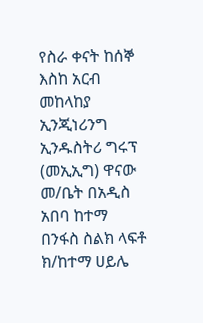የስራ ቀናት ከሰኞ እስከ አርብ መከላከያ ኢንጂነሪንግ ኢንዱስትሪ ግሩፕ (መኢኢግ) ዋናው መ/ቤት በአዲስ አበባ ከተማ በንፋስ ስልክ ላፍቶ ክ/ከተማ ሀይሌ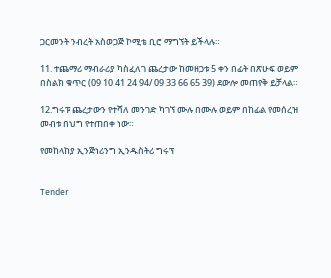ጋርመንት ንብረት አስወጋጅ ኮሚቴ ቢሮ ማግኘት ይችላሉ።

11. ተጨማሪ ማብራሪያ ካስፈለገ ጨረታው ከመዘጋቱ 5 ቀን በፊት በጽሁፍ ወይም በስልክ ቁጥር (09 10 41 24 94/ 09 33 66 65 39) ደውሎ መጠየቅ ይቻላል።

12.ግሩፑ ጨረታውን የተሻለ መንገድ ካገኘ ሙሉ በሙሉ ወይም በከፊል የመሰረዝ መብቱ በህግ የተጠበቀ ነው።

የመከላከያ ኢንጅነሪንግ ኢንዱስትሪ ግሩፕ


Tender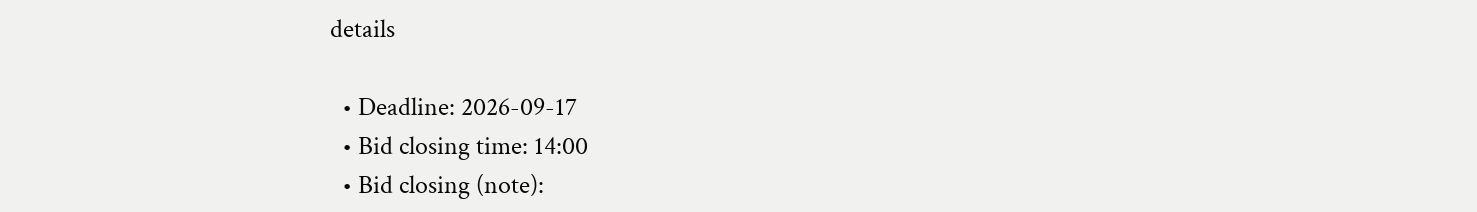details

  • Deadline: 2026-09-17
  • Bid closing time: 14:00
  • Bid closing (note):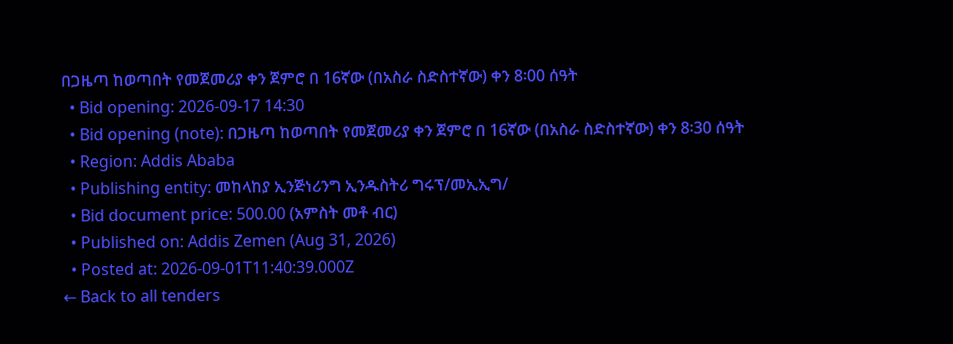በጋዜጣ ከወጣበት የመጀመሪያ ቀን ጀምሮ በ 16ኛው (በአስራ ስድስተኛው) ቀን 8፡00 ሰዓት
  • Bid opening: 2026-09-17 14:30
  • Bid opening (note): በጋዜጣ ከወጣበት የመጀመሪያ ቀን ጀምሮ በ 16ኛው (በአስራ ስድስተኛው) ቀን 8፡30 ሰዓት
  • Region: Addis Ababa
  • Publishing entity: መከላከያ ኢንጅነሪንግ ኢንዱስትሪ ግሩፕ/መኢኢግ/
  • Bid document price: 500.00 (አምስት መቶ ብር)
  • Published on: Addis Zemen (Aug 31, 2026)
  • Posted at: 2026-09-01T11:40:39.000Z
← Back to all tenders